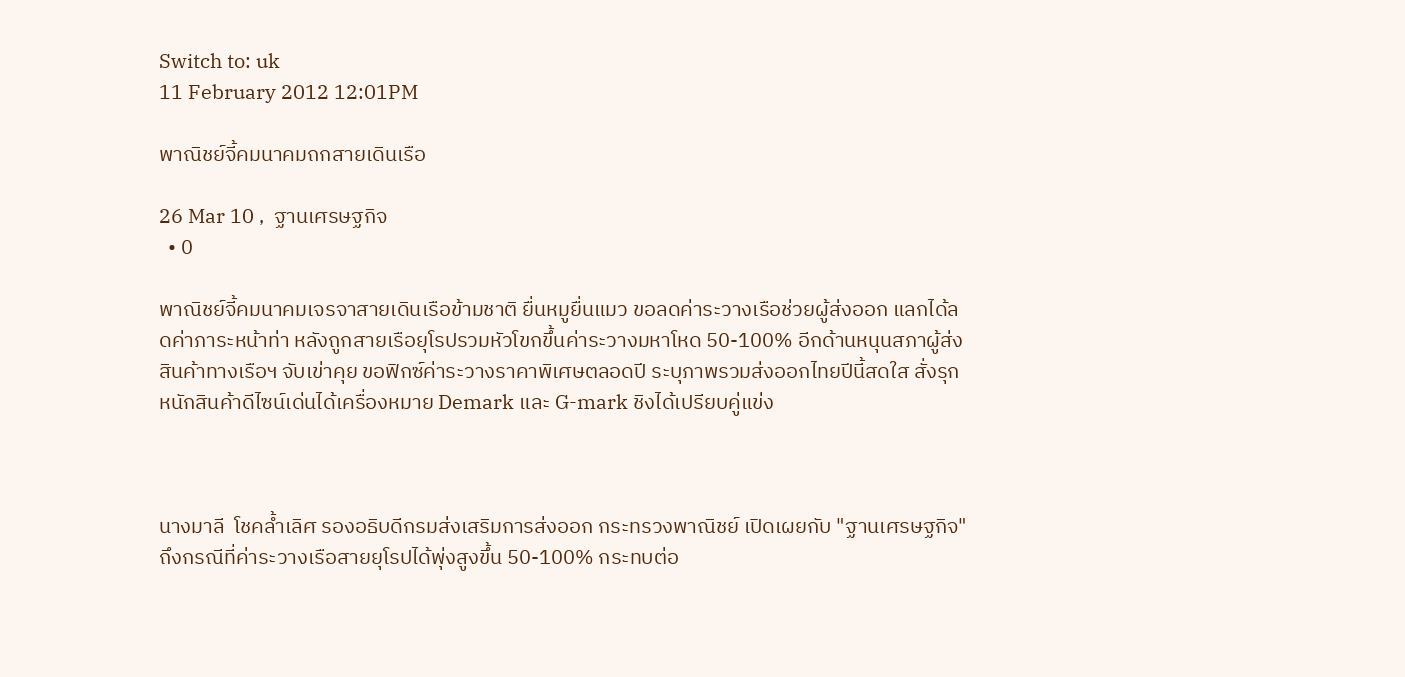Switch to: uk
11 February 2012 12:01PM

พาณิชย์จี้คมนาคมถกสายเดินเรือ

26 Mar 10 ,  ฐานเศรษฐกิจ
  • 0

พาณิชย์จี้คมนาคมเจรจาสายเดินเรือข้ามชาติ ยื่นหมูยื่นแมว ขอลดค่าระวางเรือช่วยผู้ส่งออก แลกได้ลดค่าภาระหน้าท่า หลังถูกสายเรือยุโรปรวมหัวโขกขึ้นค่าระวางมหาโหด 50-100% อีกด้านหนุนสภาผู้ส่งสินค้าทางเรือฯ จับเข่าคุย ขอฟิกซ์ค่าระวางราคาพิเศษตลอดปี ระบุภาพรวมส่งออกไทยปีนี้สดใส สั่งรุกหนักสินค้าดีไซน์เด่นได้เครื่องหมาย Demark และ G-mark ชิงได้เปรียบคู่แข่ง



นางมาลี  โชคล้ำเลิศ รองอธิบดีกรมส่งเสริมการส่งออก กระทรวงพาณิชย์ เปิดเผยกับ "ฐานเศรษฐกิจ" ถึงกรณีที่ค่าระวางเรือสายยุโรปได้พุ่งสูงขึ้น 50-100% กระทบต่อ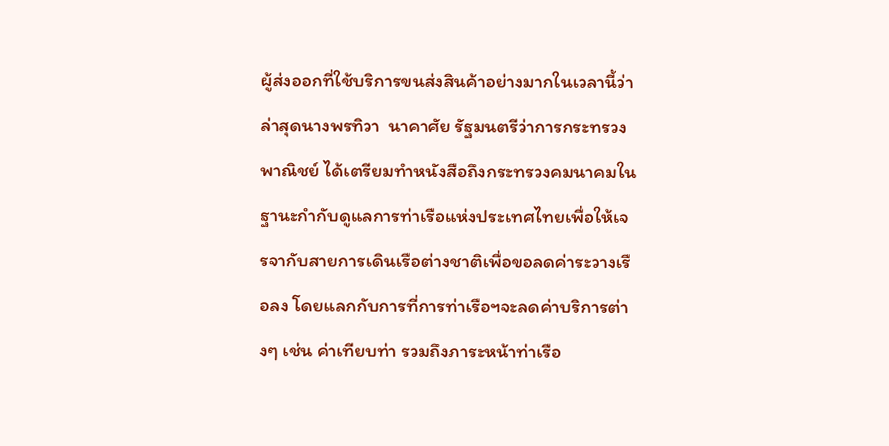ผู้ส่งออกที่ใช้บริการขนส่งสินค้าอย่างมากในเวลานี้ว่า ล่าสุดนางพรทิวา  นาคาศัย รัฐมนตรีว่าการกระทรวงพาณิชย์ ได้เตรียมทำหนังสือถึงกระทรวงคมนาคมในฐานะกำกับดูแลการท่าเรือแห่งประเทศไทยเพื่อให้เจรจากับสายการเดินเรือต่างชาติเพื่อขอลดค่าระวางเรือลง โดยแลกกับการที่การท่าเรือฯจะลดค่าบริการต่างๆ เช่น ค่าเทียบท่า รวมถึงภาระหน้าท่าเรือ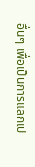อื่นๆ เพื่อเป็นการแลกเป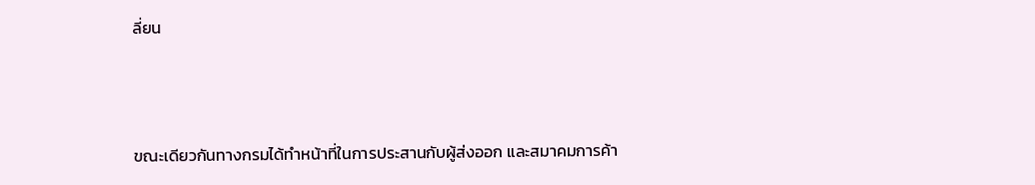ลี่ยน



ขณะเดียวกันทางกรมได้ทำหน้าที่ในการประสานกับผู้ส่งออก และสมาคมการค้า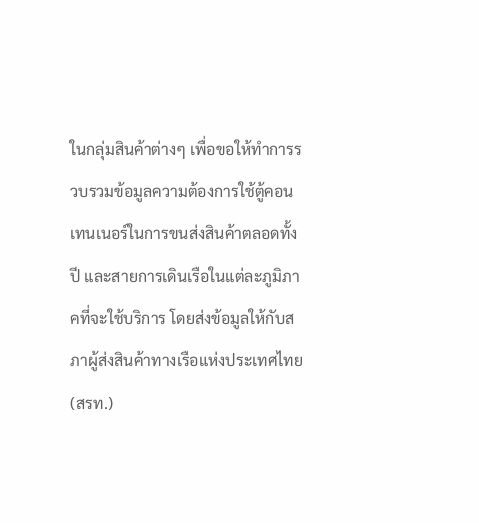ในกลุ่มสินค้าต่างๆ เพื่อขอให้ทำการรวบรวมข้อมูลความต้องการใช้ตู้คอนเทนเนอร์ในการขนส่งสินค้าตลอดทั้งปี และสายการเดินเรือในแต่ละภูมิภาคที่จะใช้บริการ โดยส่งข้อมูลให้กับสภาผู้ส่งสินค้าทางเรือแห่งประเทศไทย(สรท.)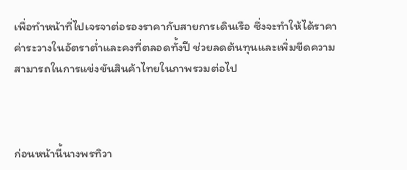เพื่อทำหน้าที่ไปเจรจาต่อรองราคากับสายการเดินเรือ ซึ่งจะทำให้ได้ราคาค่าระวางในอัตราต่ำและคงที่ตลอดทั้งปี ช่วยลดต้นทุนและเพิ่มขีดความสามารถในการแข่งขันสินค้าไทยในภาพรวมต่อไป



ก่อนหน้านี้นางพรทิวา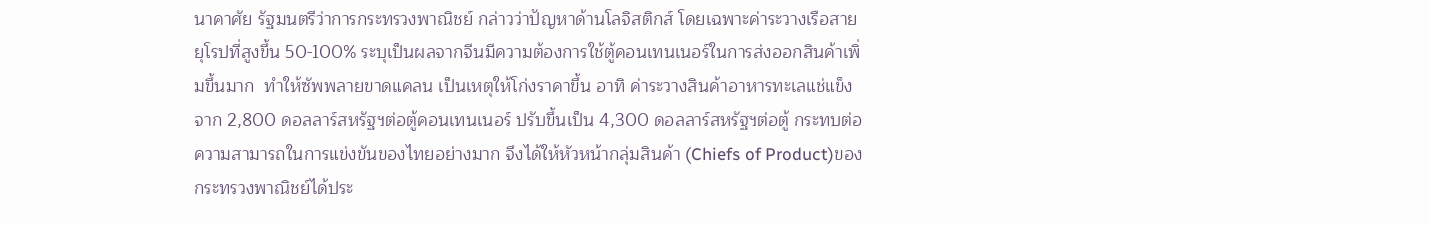นาคาศัย รัฐมนตรีว่าการกระทรวงพาณิชย์ กล่าวว่าปัญหาด้านโลจิสติกส์ โดยเฉพาะค่าระวางเรือสายยุโรปที่สูงขึ้น 50-100% ระบุเป็นผลจากจีนมีความต้องการใช้ตู้คอนเทนเนอร์ในการส่งออกสินค้าเพิ่มขึ้นมาก  ทำให้ซัพพลายขาดแคลน เป็นเหตุให้โก่งราคาขึ้น อาทิ ค่าระวางสินค้าอาหารทะเลแช่แข็งจาก 2,800 ดอลลาร์สหรัฐฯต่อตู้คอนเทนเนอร์ ปรับขึ้นเป็น 4,300 ดอลลาร์สหรัฐฯต่อตู้ กระทบต่อความสามารถในการแข่งขันของไทยอย่างมาก จึงได้ให้หัวหน้ากลุ่มสินค้า (Chiefs of Product)ของกระทรวงพาณิชย์ได้ประ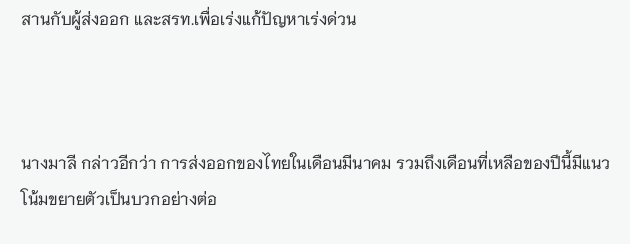สานกับผู้ส่งออก และสรท.เพื่อเร่งแก้ปัญหาเร่งด่วน



นางมาลี กล่าวอีกว่า การส่งออกของไทยในเดือนมีนาคม รวมถึงเดือนที่เหลือของปีนี้มีแนวโน้มขยายตัวเป็นบวกอย่างต่อ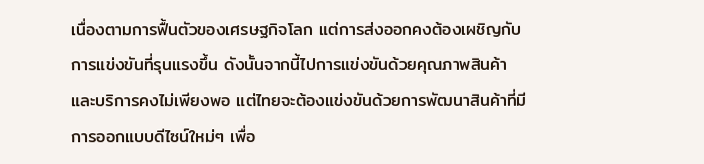เนื่องตามการฟื้นตัวของเศรษฐกิจโลก แต่การส่งออกคงต้องเผชิญกับการแข่งขันที่รุนแรงขึ้น ดังนั้นจากนี้ไปการแข่งขันด้วยคุณภาพสินค้าและบริการคงไม่เพียงพอ แต่ไทยจะต้องแข่งขันด้วยการพัฒนาสินค้าที่มีการออกแบบดีไซน์ใหม่ๆ เพื่อ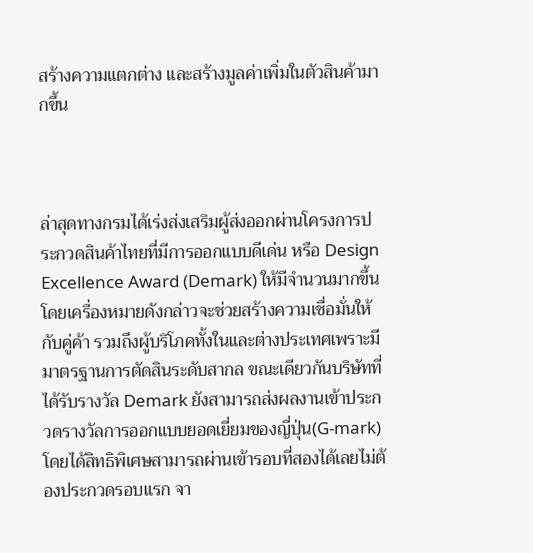สร้างความแตกต่าง และสร้างมูลค่าเพิ่มในตัวสินค้ามากขึ้น



ล่าสุดทางกรมได้เร่งส่งเสริมผู้ส่งออกผ่านโครงการประกวดสินค้าไทยที่มีการออกแบบดีเด่น หรือ Design Excellence Award (Demark) ให้มีจำนวนมากขึ้นโดยเครื่องหมายดังกล่าวจะช่วยสร้างความเชื่อมั่นให้กับคู่ค้า รวมถึงผู้บริโภคทั้งในและต่างประเทศเพราะมีมาตรฐานการตัดสินระดับสากล ขณะเดียวกันบริษัทที่ได้รับรางวัล Demark ยังสามารถส่งผลงานเข้าประกวดรางวัลการออกแบบยอดเยี่ยมของญี่ปุ่น(G-mark) โดยได้สิทธิพิเศษสามารถผ่านเข้ารอบที่สองได้เลยไม่ต้องประกวดรอบแรก จา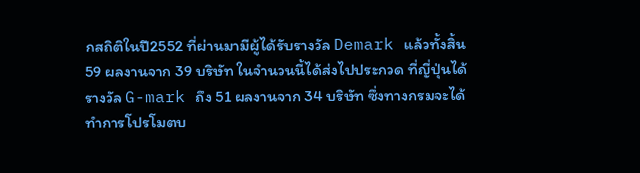กสถิติในปี2552 ที่ผ่านมามีผู้ได้รับรางวัล Demark แล้วทั้งสิ้น 59 ผลงานจาก 39 บริษัท ในจำนวนนี้ได้ส่งไปประกวด ที่ญี่ปุ่นได้รางวัล G-mark ถึง 51 ผลงานจาก 34 บริษัท ซึ่งทางกรมจะได้ทำการโปรโมตบ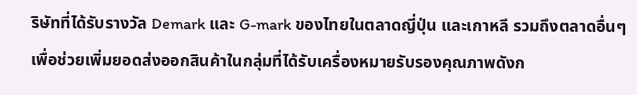ริษัทที่ได้รับรางวัล Demark และ G-mark ของไทยในตลาดญี่ปุ่น และเกาหลี รวมถึงตลาดอื่นๆ เพื่อช่วยเพิ่มยอดส่งออกสินค้าในกลุ่มที่ได้รับเครื่องหมายรับรองคุณภาพดังก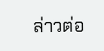ล่าวต่อ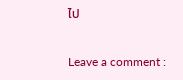ไป

Leave a comment :